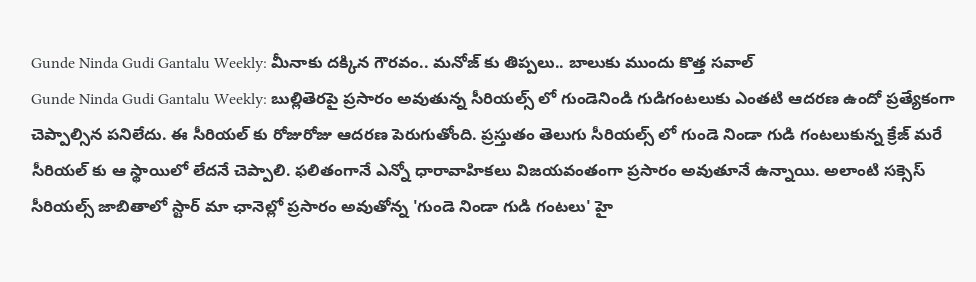Gunde Ninda Gudi Gantalu Weekly: మీనాకు దక్కిన గౌరవం.. మనోజ్ కు తిప్పలు.. బాలుకు ముందు కొత్త సవాల్
Gunde Ninda Gudi Gantalu Weekly: బుల్లితెరపై ప్రసారం అవుతున్న సీరియల్స్ లో గుండెనిండి గుడిగంటలుకు ఎంతటి ఆదరణ ఉందో ప్రత్యేకంగా చెప్పాల్సిన పనిలేదు. ఈ సీరియల్ కు రోజురోజు ఆదరణ పెరుగుతోంది. ప్రస్తుతం తెలుగు సీరియల్స్ లో గుండె నిండా గుడి గంటలుకున్న క్రేజ్ మరే సీరియల్ కు ఆ స్థాయిలో లేదనే చెప్పాలి. ఫలితంగానే ఎన్నో ధారావాహికలు విజయవంతంగా ప్రసారం అవుతూనే ఉన్నాయి. అలాంటి సక్సెస్ సీరియల్స్ జాబితాలో స్టార్ మా ఛానెల్లో ప్రసారం అవుతోన్న 'గుండె నిండా గుడి గంటలు' హై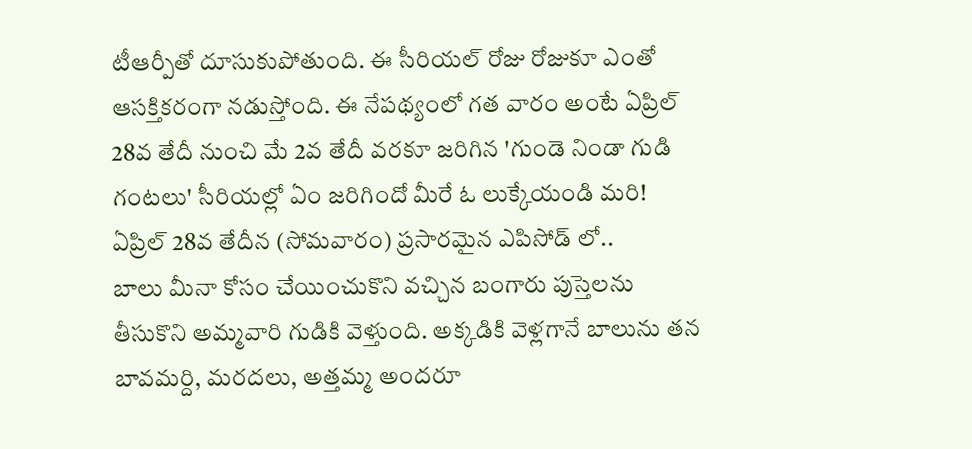టీఆర్పీతో దూసుకుపోతుంది. ఈ సీరియల్ రోజు రోజుకూ ఎంతో ఆసక్తికరంగా నడుస్తోంది. ఈ నేపథ్యంలో గత వారం అంటే ఏప్రిల్ 28వ తేదీ నుంచి మే 2వ తేదీ వరకూ జరిగిన 'గుండె నిండా గుడి గంటలు' సీరియల్లో ఏం జరిగిందో మీరే ఓ లుక్కేయండి మరి!
ఏప్రిల్ 28వ తేదీన (సోమవారం) ప్రసారమైన ఎపిసోడ్ లో..
బాలు మీనా కోసం చేయించుకొని వచ్చిన బంగారు పుస్తెలను తీసుకొని అమ్మవారి గుడికి వెళ్తుంది. అక్కడికి వెళ్లగానే బాలును తన బావమర్ది, మరదలు, అత్తమ్మ అందరూ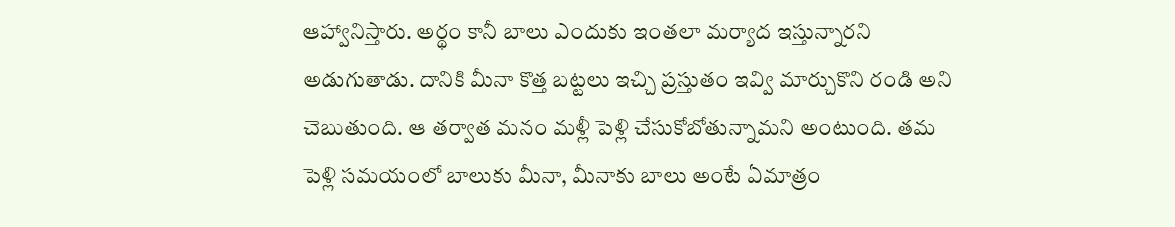ఆహ్వానిస్తారు. అర్థం కానీ బాలు ఎందుకు ఇంతలా మర్యాద ఇస్తున్నారని అడుగుతాడు. దానికి మీనా కొత్త బట్టలు ఇచ్చి ప్రస్తుతం ఇవ్వి మార్చుకొని రండి అని చెబుతుంది. ఆ తర్వాత మనం మళ్లీ పెళ్లి చేసుకోబోతున్నామని అంటుంది. తమ పెళ్లి సమయంలో బాలుకు మీనా, మీనాకు బాలు అంటే ఏమాత్రం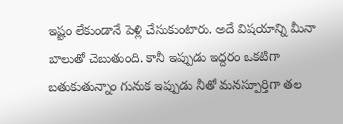ఇష్టం లేకుండానే పెళ్లి చేసుకుంటారు. అదే విషయాన్ని మీనా బాలుతో చెబుతుంది. కానీ ఇప్పుడు ఇద్దరం ఒకటిగా బతుకుతున్నాం గునుక ఇప్పుడు నీతో మనస్పూర్తిగా తల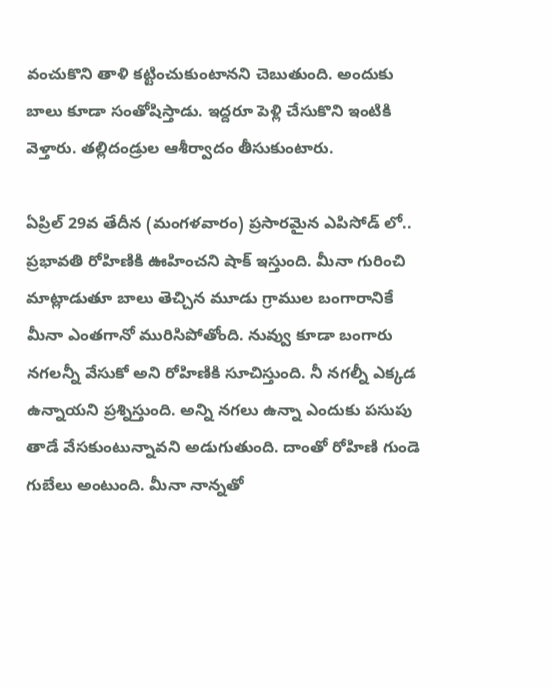వంచుకొని తాళి కట్టించుకుంటానని చెబుతుంది. అందుకు బాలు కూడా సంతోషిస్తాడు. ఇద్దరూ పెళ్లి చేసుకొని ఇంటికి వెళ్తారు. తల్లిదండ్రుల ఆశీర్వాదం తీసుకుంటారు.

ఏప్రిల్ 29వ తేదీన (మంగళవారం) ప్రసారమైన ఎపిసోడ్ లో..
ప్రభావతి రోహిణికి ఊహించని షాక్ ఇస్తుంది. మీనా గురించి మాట్లాడుతూ బాలు తెచ్చిన మూడు గ్రాముల బంగారానికే మీనా ఎంతగానో మురిసిపోతోంది. నువ్వు కూడా బంగారు నగలన్నీ వేసుకో అని రోహిణికి సూచిస్తుంది. నీ నగల్నీ ఎక్కడ ఉన్నాయని ప్రశ్నిస్తుంది. అన్ని నగలు ఉన్నా ఎందుకు పసుపు తాడే వేసకుంటున్నావని అడుగుతుంది. దాంతో రోహిణి గుండె గుబేలు అంటుంది. మీనా నాన్నతో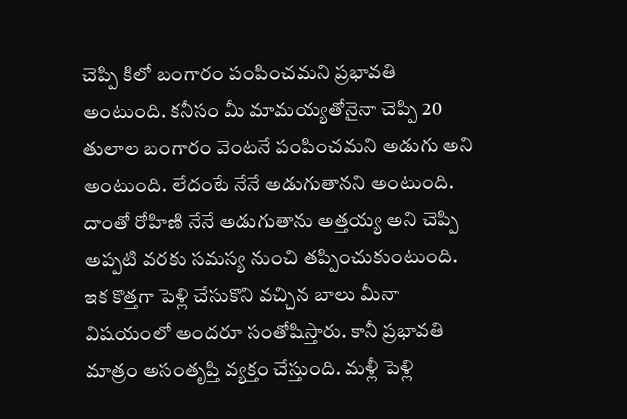చెప్పి కిలో బంగారం పంపించమని ప్రభావతి అంటుంది. కనీసం మీ మామయ్యతోనైనా చెప్పి 20 తులాల బంగారం వెంటనే పంపించమని అడుగు అని అంటుంది. లేదంటే నేనే అడుగుతానని అంటుంది. దాంతో రోహిణి నేనే అడుగుతాను అత్తయ్య అని చెప్పి అప్పటి వరకు సమస్య నుంచి తప్పించుకుంటుంది. ఇక కొత్తగా పెళ్లి చేసుకొని వచ్చిన బాలు మీనా విషయంలో అందరూ సంతోషిస్తారు. కానీ ప్రభావతి మాత్రం అసంతృప్తి వ్యక్తం చేస్తుంది. మళ్లీ పెళ్లి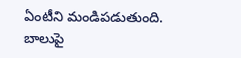ఏంటీని మండిపడుతుంది. బాలుపై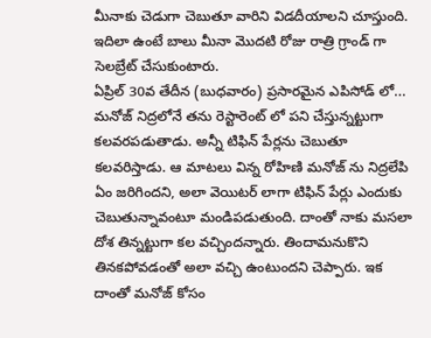మీనాకు చెడుగా చెబుతూ వారిని విడదీయాలని చూస్తుంది. ఇదిలా ఉంటే బాలు మీనా మొదటి రోజు రాత్రి గ్రాండ్ గా సెలబ్రేట్ చేసుకుంటారు.
ఏప్రిల్ 30వ తేదీన (బుధవారం) ప్రసారమైన ఎపిసోడ్ లో...
మనోజ్ నిద్రలోనే తను రెస్టారెంట్ లో పని చేస్తున్నట్టుగా కలవరపడుతాడు. అన్నీ టిఫిన్ పేర్లను చెబుతూ కలవరిస్తాడు. ఆ మాటలు విన్న రోహిణి మనోజ్ ను నిద్రలేపి ఏం జరిగిందని, అలా వెయిటర్ లాగా టిఫిన్ పేర్లు ఎందుకు చెబుతున్నావంటూ మండిపడుతుంది. దాంతో నాకు మసలా దోశ తిన్నట్టుగా కల వచ్చిందన్నారు. తిందామనుకొని తినకపోవడంతో అలా వచ్చి ఉంటుందని చెప్పారు. ఇక దాంతో మనోజ్ కోసం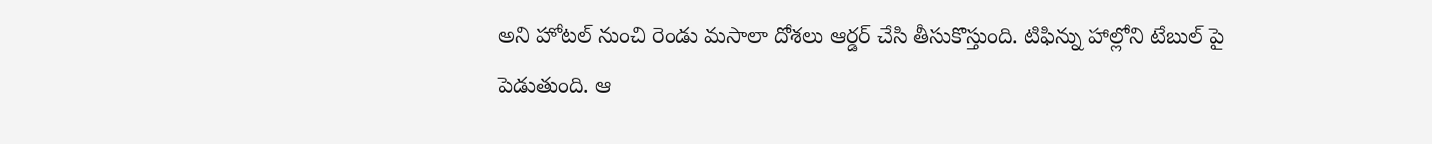అని హోటల్ నుంచి రెండు మసాలా దోశలు ఆర్డర్ చేసి తీసుకొస్తుంది. టిఫిన్ను హాల్లోని టేబుల్ పై పెడుతుంది. ఆ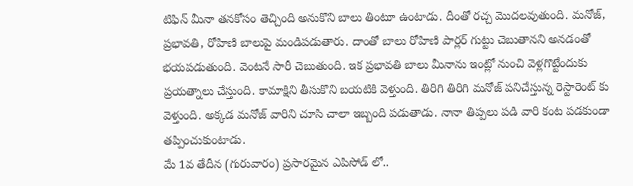టిఫిన్ మీనా తనకోసం తెచ్చింది అనుకొని బాలు తింటూ ఉంటాడు. దీంతో రచ్చ మొదలవుతుంది. మనోజ్, ప్రభావతి, రోహిణి బాలుపై మండిపడుతారు. దాంతో బాలు రోహిణి పార్లర్ గుట్టు చెబుతానని అనడంతో భయపడుతుంది. వెంటనే సారీ చెబుతుంది. ఇక ప్రభావతి బాలు మీనాను ఇంట్లో నుంచి వెళ్లగొట్టేందుకు ప్రయత్నాలు చేస్తుంది. కామాక్షిని తీసుకొని బయటికి వెళ్తుంది. తిరిగి తిరిగి మనోజ్ పనిచేస్తున్న రెస్టారెంట్ కు వెళ్తుంది. అక్కడ మనోజ్ వారిని చూసి చాలా ఇబ్బంది పడుతాడు. నానా తిప్పలు పడి వారి కంట పడకుండా తప్పించుకుంటాడు.
మే 1వ తేదీన (గురువారం) ప్రసారమైన ఎపిసోడ్ లో..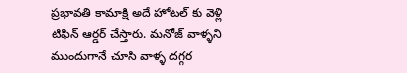ప్రభావతి కామాక్షి అదే హోటల్ కు వెళ్లి టిఫిన్ ఆర్డర్ చేస్తారు. మనోజ్ వాళ్ళని ముందుగానే చూసి వాళ్ళ దగ్గర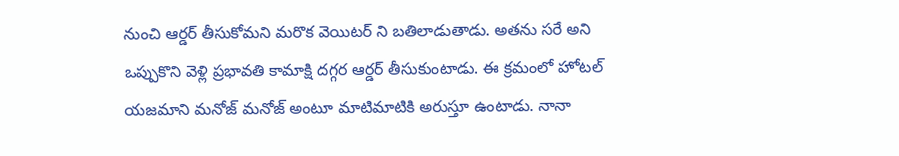నుంచి ఆర్డర్ తీసుకోమని మరొక వెయిటర్ ని బతిలాడుతాడు. అతను సరే అని ఒప్పుకొని వెళ్లి ప్రభావతి కామాక్షి దగ్గర ఆర్డర్ తీసుకుంటాడు. ఈ క్రమంలో హోటల్ యజమాని మనోజ్ మనోజ్ అంటూ మాటిమాటికి అరుస్తూ ఉంటాడు. నానా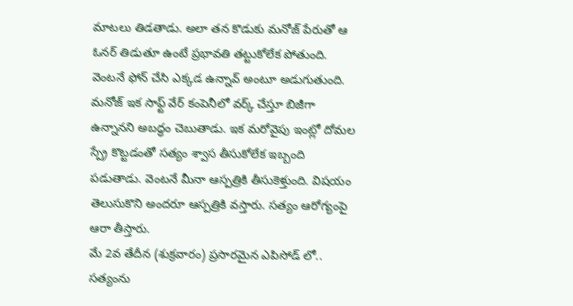మాటలు తిడతాడు. అలా తన కొడుకు మనోజ్ పేరుతో ఆ ఓనర్ తిడుతూ ఉంటే ప్రభావతి తట్టుకోలేక పోతుంది. వెంటనే ఫోన్ చేసి ఎక్కడ ఉన్నావ్ అంటూ అడుగుతుంది. మనోజ్ ఇక సాఫ్ట్ వేర్ కంపెనీలో వర్క్ చేస్తూ బిజీగా ఉన్నానని అబద్ధం చెబుతాడు. ఇక మరోవైపు ఇంట్లో దోమల స్ప్రే కొట్టడంతో సత్యం శ్వాస తీసుకోలేక ఇబ్బంది పడుతాడు. వెంటనే మీనా ఆస్పత్రికి తీసుకెళ్తుంది. విషయం తెలుసుకొని అందరూ ఆస్పత్రికి వస్తారు. సత్యం ఆరోగ్యంపై ఆరా తీస్తారు.
మే 2వ తేదీన (శుక్రవారం) ప్రసారమైన ఎపిసోడ్ లో..
సత్యంను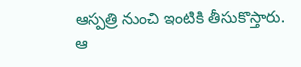ఆస్పత్రి నుంచి ఇంటికి తీసుకొస్తారు. ఆ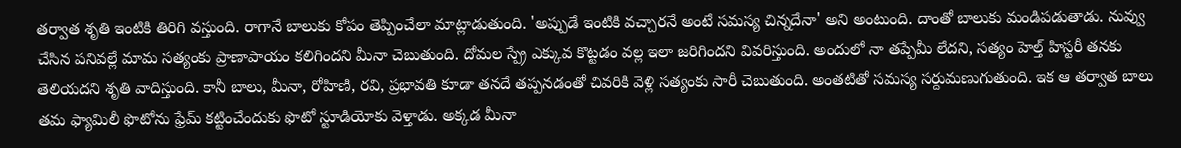తర్వాత శృతి ఇంటికి తిరిగి వస్తుంది. రాగానే బాలుకు కోపం తెప్పించేలా మాట్లాడుతుంది. 'అప్పుడే ఇంటికి వచ్చారనే అంటే సమస్య చిన్నదేనా' అని అంటుంది. దాంతో బాలుకు మండిపడుతాడు. నువ్వు చేసిన పనివల్లే మామ సత్యంకు ప్రాణాపాయం కలిగిందని మీనా చెబుతుంది. దోమల స్ప్రే ఎక్కువ కొట్టడం వల్ల ఇలా జరిగిందని వివరిస్తుంది. అందులో నా తప్పేమీ లేదని, సత్యం హెల్త్ హిస్టరీ తనకు తెలియదని శృతి వాదిస్తుంది. కానీ బాలు, మీనా, రోహిణి, రవి, ప్రభావతి కూడా తనదే తప్పనడంతో చివరికి వెళ్లి సత్యంకు సారీ చెబుతుంది. అంతటితో సమస్య సర్దుమణుగుతుంది. ఇక ఆ తర్వాత బాలు తమ ఫ్యామిలీ ఫొటోను ఫ్రేమ్ కట్టించేందుకు ఫొటో స్టూడియోకు వెళ్తాడు. అక్కడ మీనా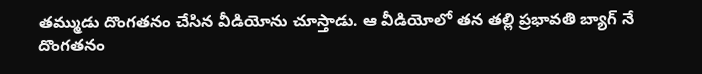తమ్ముడు దొంగతనం చేసిన వీడియోను చూస్తాడు. ఆ వీడియోలో తన తల్లి ప్రభావతి బ్యాగ్ నే దొంగతనం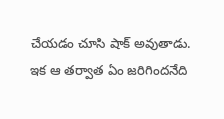చేయడం చూసి షాక్ అవుతాడు. ఇక ఆ తర్వాత ఏం జరిగిందనేది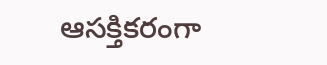ఆసక్తికరంగా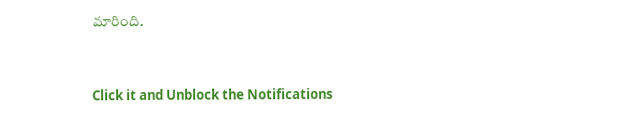మారింది.


Click it and Unblock the Notifications